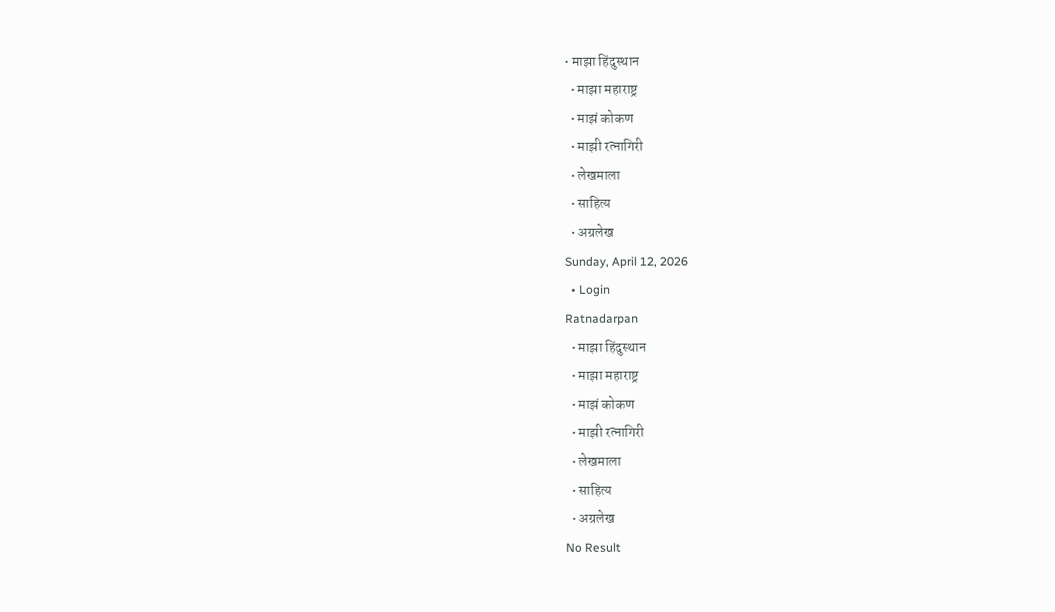• माझा हिंदुस्थान
  • माझा महाराष्ट्र
  • माझं कोकण
  • माझी रत्नागिरी
  • लेखमाला
  • साहित्य
  • अग्रलेख
Sunday, April 12, 2026
  • Login
Ratnadarpan
  • माझा हिंदुस्थान
  • माझा महाराष्ट्र
  • माझं कोकण
  • माझी रत्नागिरी
  • लेखमाला
  • साहित्य
  • अग्रलेख
No Result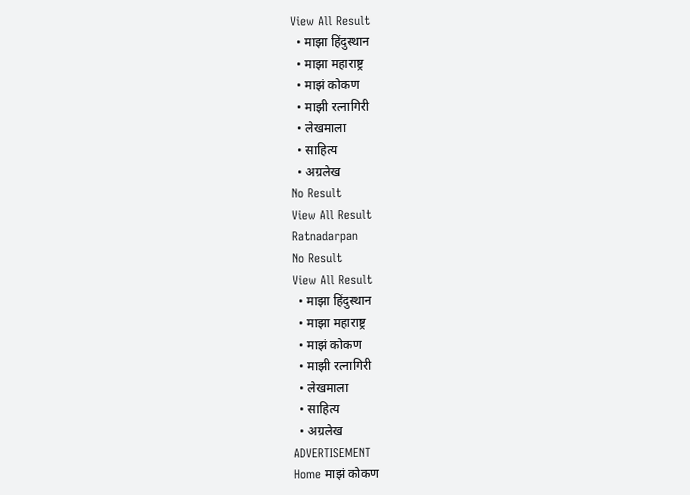View All Result
  • माझा हिंदुस्थान
  • माझा महाराष्ट्र
  • माझं कोकण
  • माझी रत्नागिरी
  • लेखमाला
  • साहित्य
  • अग्रलेख
No Result
View All Result
Ratnadarpan
No Result
View All Result
  • माझा हिंदुस्थान
  • माझा महाराष्ट्र
  • माझं कोकण
  • माझी रत्नागिरी
  • लेखमाला
  • साहित्य
  • अग्रलेख
ADVERTISEMENT
Home माझं कोकण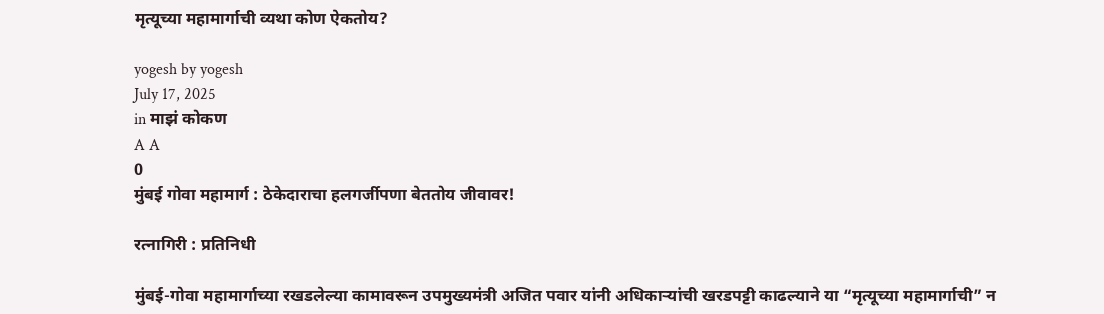मृत्यूच्या महामार्गाची व्यथा कोण ऐकतोय?

yogesh by yogesh
July 17, 2025
in माझं कोकण
A A
0
मुंबई गोवा महामार्ग : ठेकेदाराचा हलगर्जीपणा बेततोय जीवावर!

रत्नागिरी : प्रतिनिधी

मुंबई-गोवा महामार्गाच्या रखडलेल्या कामावरून उपमुख्यमंत्री अजित पवार यांनी अधिकाऱ्यांची खरडपट्टी काढल्याने या “मृत्यूच्या महामार्गाची” न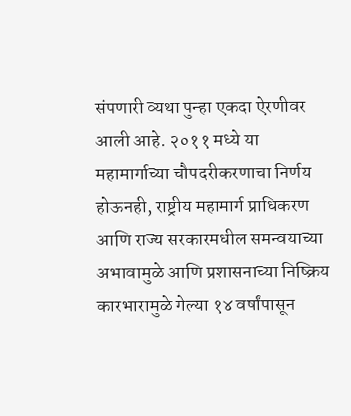संपणारी व्यथा पुन्हा एकदा ऐरणीवर आली आहे. २०११ मध्ये या महामार्गाच्या चौपदरीकरणाचा निर्णय होऊनही, राष्ट्रीय महामार्ग प्राधिकरण आणि राज्य सरकारमधील समन्वयाच्या अभावामुळे आणि प्रशासनाच्या निष्क्रिय कारभारामुळे गेल्या १४ वर्षांपासून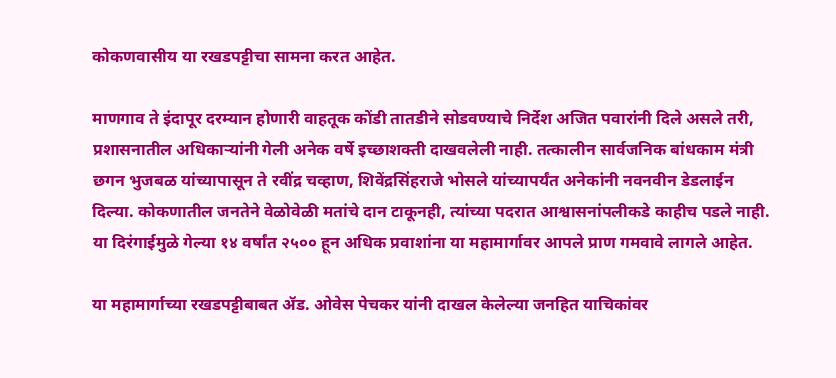कोकणवासीय या रखडपट्टीचा सामना करत आहेत.

माणगाव ते इंदापूर दरम्यान होणारी वाहतूक कोंडी तातडीने सोडवण्याचे निर्देश अजित पवारांनी दिले असले तरी, प्रशासनातील अधिकाऱ्यांनी गेली अनेक वर्षे इच्छाशक्ती दाखवलेली नाही. तत्कालीन सार्वजनिक बांधकाम मंत्री छगन भुजबळ यांच्यापासून ते रवींद्र चव्हाण, शिवेंद्रसिंहराजे भोसले यांच्यापर्यंत अनेकांनी नवनवीन डेडलाईन दिल्या. कोकणातील जनतेने वेळोवेळी मतांचे दान टाकूनही, त्यांच्या पदरात आश्वासनांपलीकडे काहीच पडले नाही. या दिरंगाईमुळे गेल्या १४ वर्षांत २५०० हून अधिक प्रवाशांना या महामार्गावर आपले प्राण गमवावे लागले आहेत.

या महामार्गाच्या रखडपट्टीबाबत ॲड. ओवेस पेचकर यांनी दाखल केलेल्या जनहित याचिकांवर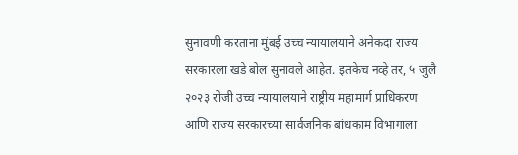सुनावणी करताना मुंबई उच्च न्यायालयाने अनेकदा राज्य सरकारला खडे बोल सुनावले आहेत. इतकेच नव्हे तर, ५ जुलै २०२३ रोजी उच्च न्यायालयाने राष्ट्रीय महामार्ग प्राधिकरण आणि राज्य सरकारच्या सार्वजनिक बांधकाम विभागाला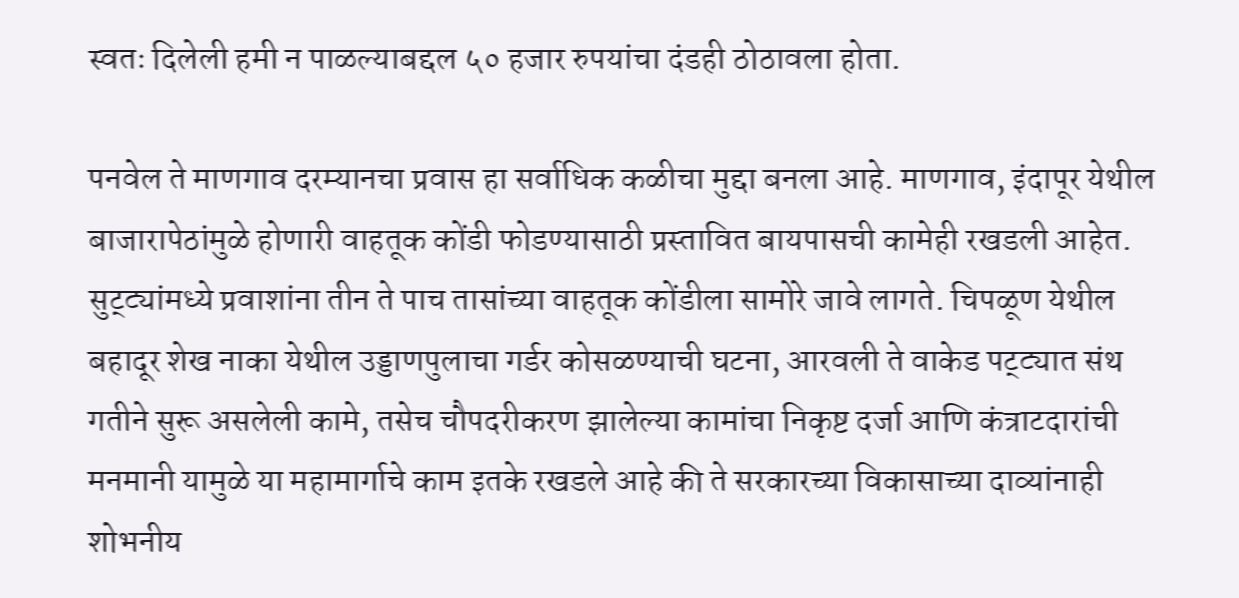स्वतः दिलेली हमी न पाळल्याबद्दल ५० हजार रुपयांचा दंडही ठोठावला होता.

पनवेल ते माणगाव दरम्यानचा प्रवास हा सर्वाधिक कळीचा मुद्दा बनला आहे. माणगाव, इंदापूर येथील बाजारापेठांमुळे होणारी वाहतूक कोंडी फोडण्यासाठी प्रस्तावित बायपासची कामेही रखडली आहेत. सुट्ट्यांमध्ये प्रवाशांना तीन ते पाच तासांच्या वाहतूक कोंडीला सामोरे जावे लागते. चिपळूण येथील बहादूर शेख नाका येथील उड्डाणपुलाचा गर्डर कोसळण्याची घटना, आरवली ते वाकेड पट्ट्यात संथ गतीने सुरू असलेली कामे, तसेच चौपदरीकरण झालेल्या कामांचा निकृष्ट दर्जा आणि कंत्राटदारांची मनमानी यामुळे या महामार्गाचे काम इतके रखडले आहे की ते सरकारच्या विकासाच्या दाव्यांनाही शोभनीय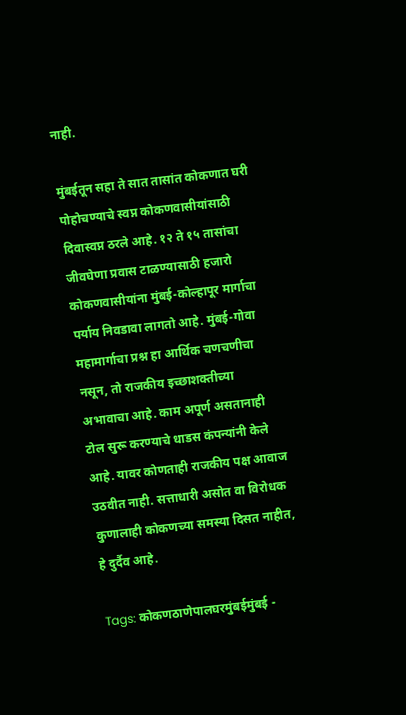नाही.

मुंबईतून सहा ते सात तासांत कोकणात घरी पोहोचण्याचे स्वप्न कोकणवासीयांसाठी दिवास्वप्न ठरले आहे. १२ ते १५ तासांचा जीवघेणा प्रवास टाळण्यासाठी हजारो कोकणवासीयांना मुंबई-कोल्हापूर मार्गाचा पर्याय निवडावा लागतो आहे. मुंबई-गोवा महामार्गाचा प्रश्न हा आर्थिक चणचणीचा नसून, तो राजकीय इच्छाशक्तीच्या अभावाचा आहे. काम अपूर्ण असतानाही टोल सुरू करण्याचे धाडस कंपन्यांनी केले आहे. यावर कोणताही राजकीय पक्ष आवाज उठवीत नाही. सत्ताधारी असोत वा विरोधक कुणालाही कोकणच्या समस्या दिसत नाहीत, हे दुर्दैव आहे.

Tags: कोकणठाणेपालघरमुंबईमुंबई -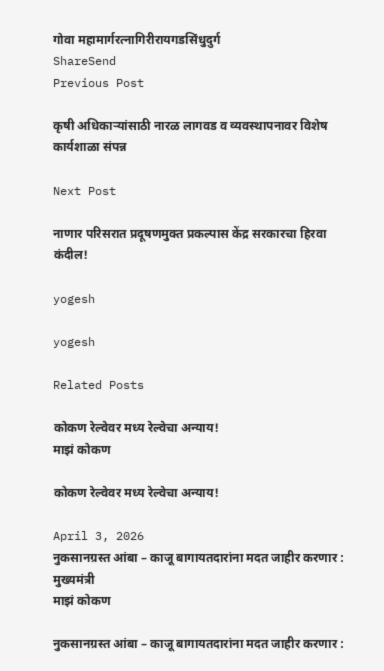गोवा महामार्गरत्नागिरीरायगडसिंधुदुर्ग
ShareSend
Previous Post

कृषी अधिकाऱ्यांसाठी नारळ लागवड व व्यवस्थापनावर विशेष कार्यशाळा संपन्न

Next Post

नाणार परिसरात प्रदूषणमुक्त प्रकल्पास केंद्र सरकारचा हिरवा कंदील!

yogesh

yogesh

Related Posts

कोकण रेल्वेवर मध्य रेल्वेचा अन्याय!
माझं कोकण

कोकण रेल्वेवर मध्य रेल्वेचा अन्याय!

April 3, 2026
नुकसानग्रस्त आंबा – काजू बागायतदारांना मदत जाहीर करणार : मुख्यमंत्री
माझं कोकण

नुकसानग्रस्त आंबा – काजू बागायतदारांना मदत जाहीर करणार :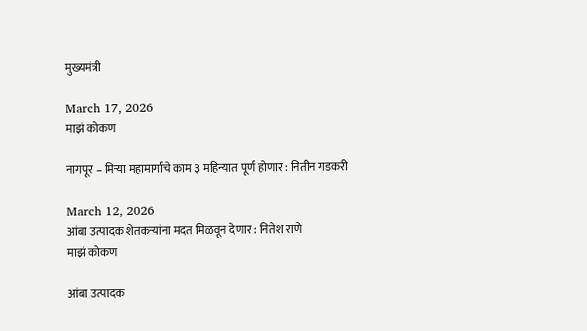मुख्यमंत्री

March 17, 2026
माझं कोकण

नागपूर – मिऱ्या महामार्गाचे काम ३ महिन्यात पूर्ण होणार : नितीन गडकरी

March 12, 2026
आंबा उत्पादक शेतकऱ्यांना मदत मिळवून देणार : नितेश राणे
माझं कोकण

आंबा उत्पादक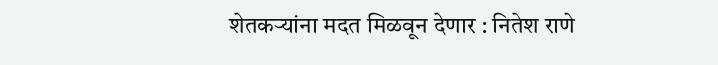शेतकऱ्यांना मदत मिळवून देणार : नितेश राणे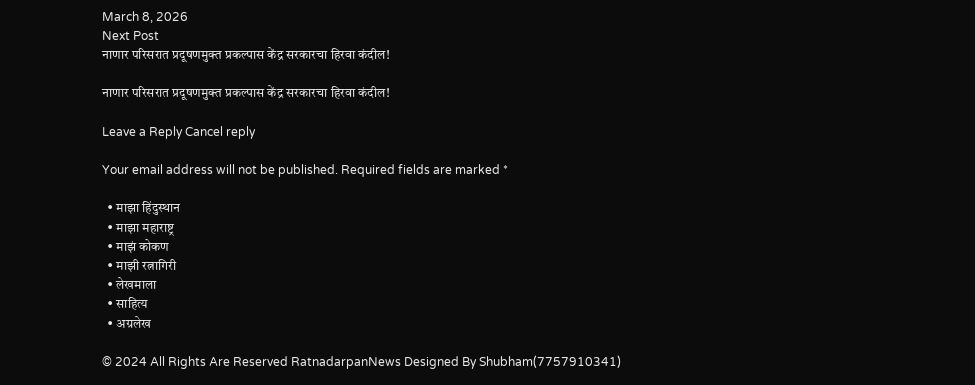March 8, 2026
Next Post
नाणार परिसरात प्रदूषणमुक्त प्रकल्पास केंद्र सरकारचा हिरवा कंदील!

नाणार परिसरात प्रदूषणमुक्त प्रकल्पास केंद्र सरकारचा हिरवा कंदील!

Leave a Reply Cancel reply

Your email address will not be published. Required fields are marked *

  • माझा हिंदुस्थान
  • माझा महाराष्ट्र
  • माझं कोकण
  • माझी रत्नागिरी
  • लेखमाला
  • साहित्य
  • अग्रलेख

© 2024 All Rights Are Reserved RatnadarpanNews Designed By Shubham(7757910341)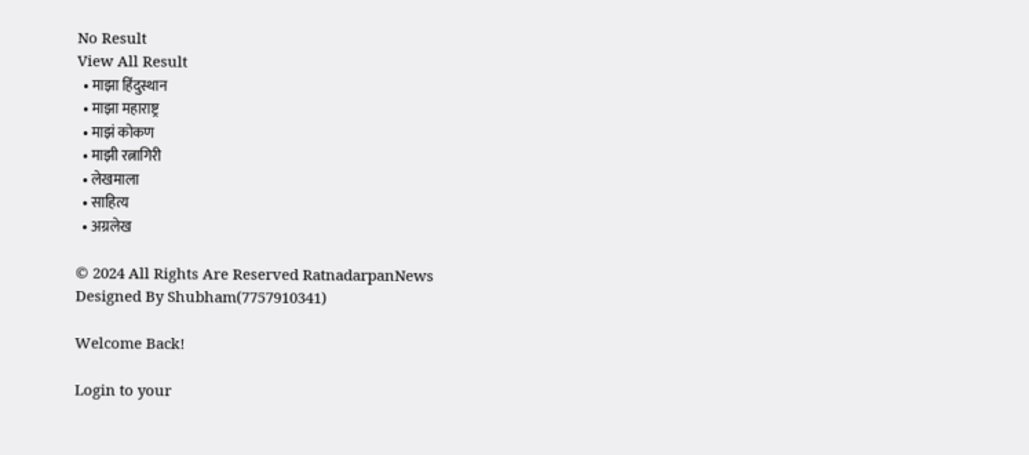No Result
View All Result
  • माझा हिंदुस्थान
  • माझा महाराष्ट्र
  • माझं कोकण
  • माझी रत्नागिरी
  • लेखमाला
  • साहित्य
  • अग्रलेख

© 2024 All Rights Are Reserved RatnadarpanNews Designed By Shubham(7757910341)

Welcome Back!

Login to your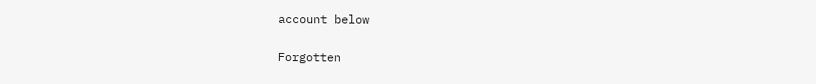account below

Forgotten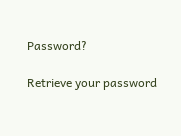Password?

Retrieve your password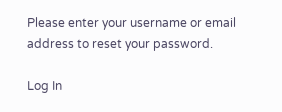Please enter your username or email address to reset your password.

Log In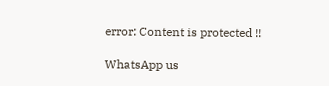error: Content is protected !!

WhatsApp us